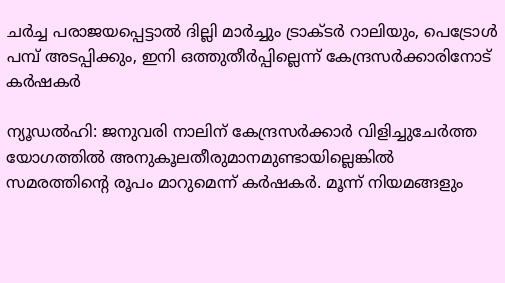ചർച്ച പരാജയപ്പെട്ടാൽ ദില്ലി മാർച്ചും ട്രാക്ടർ റാലിയും, പെട്രോള്‍ പമ്പ് അടപ്പിക്കും, ഇനി ഒത്തുതീര്‍പ്പില്ലെന്ന് കേന്ദ്രസര്‍ക്കാരിനോട് കര്‍ഷകര്‍

ന്യൂഡല്‍ഹി: ജനുവരി നാലിന് കേന്ദ്രസര്‍ക്കാര്‍ വിളിച്ചുചേര്‍ത്ത യോഗത്തില്‍ അനുകൂലതീരുമാനമുണ്ടായില്ലെങ്കില്‍ സമരത്തിന്റെ രൂപം മാറുമെന്ന് കര്‍ഷകര്‍. മൂന്ന് നിയമങ്ങളും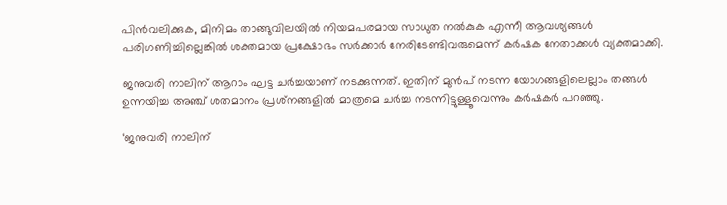പിന്‍വലിക്കുക, മിനിമം താങ്ങുവിലയില്‍ നിയമപരമായ സാധുത നല്‍കുക എന്നീ ആവശ്യങ്ങള്‍ പരിഗണിച്ചില്ലെങ്കില്‍ ശക്തമായ പ്രക്ഷോഭം സര്‍ക്കാര്‍ നേരിടേണ്ടിവരുമെന്ന് കര്‍ഷക നേതാക്കള്‍ വ്യക്തമാക്കി.

ജനുവരി നാലിന് ആറാം ഘട്ട ചര്‍ച്ചയാണ് നടക്കുന്നത്. ഇതിന് മുന്‍പ് നടന്ന യോഗങ്ങളിലെല്ലാം തങ്ങള്‍ ഉന്നയിച്ച അഞ്ച് ശതമാനം പ്രശ്‌നങ്ങളില്‍ മാത്രമെ ചര്‍ച്ച നടന്നിട്ടുള്ളൂവെന്നും കര്‍ഷകര്‍ പറഞ്ഞു.

‘ജനുവരി നാലിന്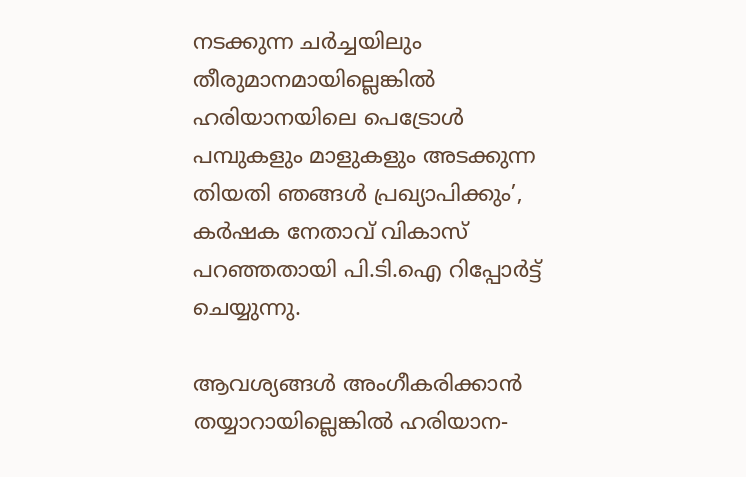നടക്കുന്ന ചര്‍ച്ചയിലും തീരുമാനമായില്ലെങ്കില്‍ ഹരിയാനയിലെ പെട്രോള്‍ പമ്പുകളും മാളുകളും അടക്കുന്ന തിയതി ഞങ്ങള്‍ പ്രഖ്യാപിക്കും’, കര്‍ഷക നേതാവ് വികാസ് പറഞ്ഞതായി പി.ടി.ഐ റിപ്പോര്‍ട്ട് ചെയ്യുന്നു.

ആവശ്യങ്ങള്‍ അംഗീകരിക്കാന്‍ തയ്യാറായില്ലെങ്കില്‍ ഹരിയാന-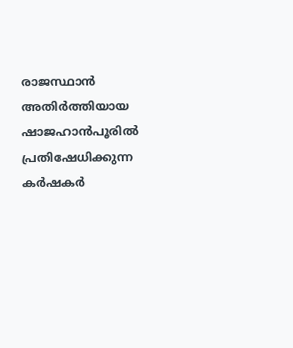രാജസ്ഥാന്‍ അതിര്‍ത്തിയായ ഷാജഹാന്‍പൂരില്‍ പ്രതിഷേധിക്കുന്ന കര്‍ഷകര്‍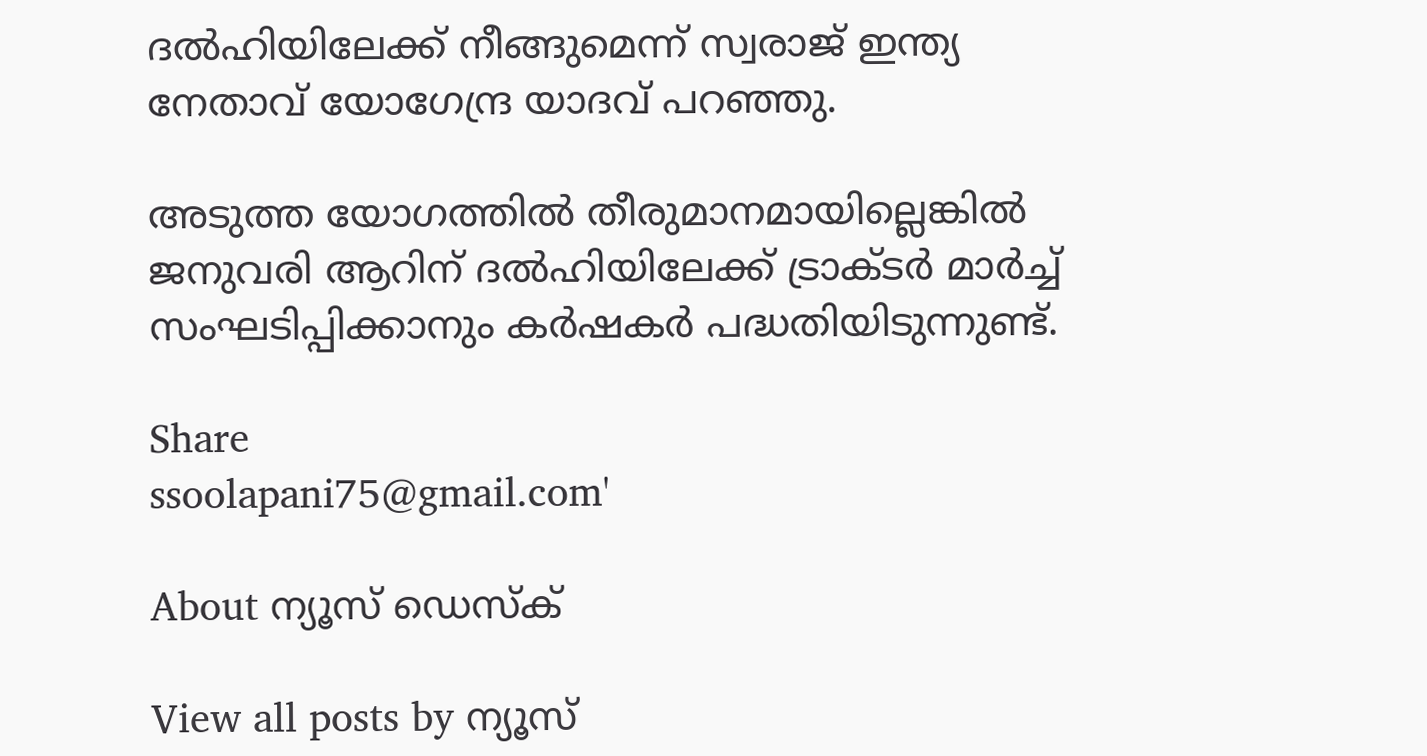ദല്‍ഹിയിലേക്ക് നീങ്ങുമെന്ന് സ്വരാജ് ഇന്ത്യ നേതാവ് യോഗേന്ദ്ര യാദവ് പറഞ്ഞു.

അടുത്ത യോഗത്തില്‍ തീരുമാനമായില്ലെങ്കില്‍ ജനുവരി ആറിന് ദല്‍ഹിയിലേക്ക് ട്രാക്ടര്‍ മാര്‍ച്ച് സംഘടിപ്പിക്കാനും കര്‍ഷകര്‍ പദ്ധതിയിടുന്നുണ്ട്.

Share
ssoolapani75@gmail.com'

About ന്യൂസ് ഡെസ്ക്

View all posts by ന്യൂസ്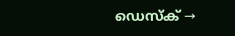ഡെസ്ക് →